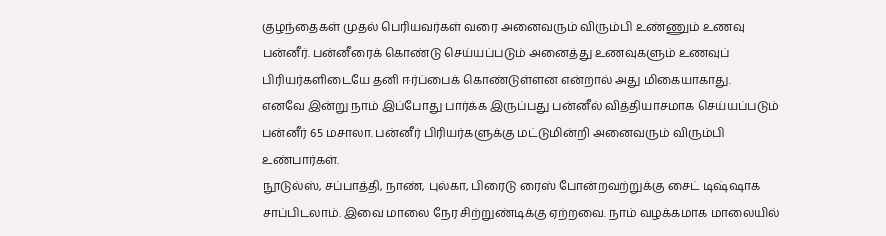குழந்தைகள் முதல் பெரியவர்கள் வரை அனைவரும் விரும்பி உண்ணும் உணவு பன்னீர். பன்னீரைக் கொண்டு செய்யப்படும் அனைத்து உணவுகளும் உணவுப் பிரியர்களிடையே தனி ஈர்ப்பைக் கொண்டுள்ளன என்றால் அது மிகையாகாது.
எனவே இன்று நாம் இப்போது பார்க்க இருப்பது பன்னீல் வித்தியாசமாக செய்யப்படும் பன்னீர் 65 மசாலா. பன்னீர் பிரியர்களுக்கு மட்டுமின்றி அனைவரும் விரும்பி உண்பார்கள்.
நூடுல்ஸ், சப்பாத்தி, நாண், புல்கா, பிரைடு ரைஸ் போன்றவற்றுக்கு சைட் டிஷ்ஷாக சாப்பிடலாம். இவை மாலை நேர சிற்றுண்டிக்கு ஏற்றவை. நாம் வழக்கமாக மாலையில்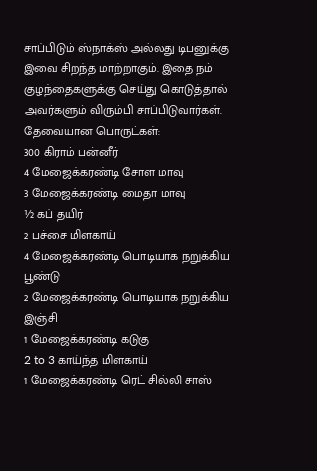சாப்பிடும் ஸ்நாக்ஸ் அல்லது டிபனுக்கு இவை சிறந்த மாற்றாகும். இதை நம் குழந்தைகளுக்கு செய்து கொடுத்தால் அவர்களும் விரும்பி சாப்பிடுவார்கள்.
தேவையான பொருட்கள்:
300 கிராம் பன்னீர்
4 மேஜைக்கரண்டி சோள மாவு
3 மேஜைக்கரண்டி மைதா மாவு
½ கப் தயிர்
2 பச்சை மிளகாய்
4 மேஜைக்கரண்டி பொடியாக நறுக்கிய பூண்டு
2 மேஜைக்கரண்டி பொடியாக நறுக்கிய இஞ்சி
1 மேஜைக்கரண்டி கடுகு
2 to 3 காய்ந்த மிளகாய்
1 மேஜைக்கரண்டி ரெட் சில்லி சாஸ்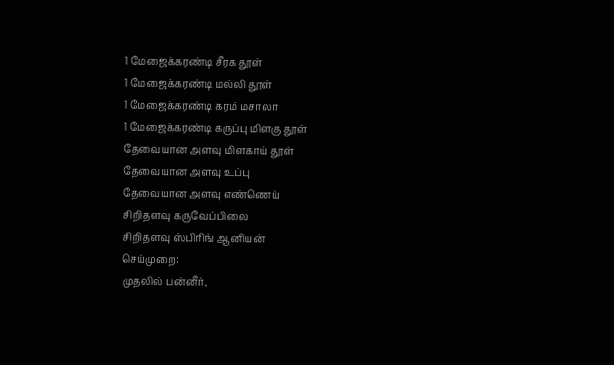1 மேஜைக்கரண்டி சீரக தூள்
1 மேஜைக்கரண்டி மல்லி தூள்
1 மேஜைக்கரண்டி கரம் மசாலா
1 மேஜைக்கரண்டி கருப்பு மிளகு தூள்
தேவையான அளவு மிளகாய் தூள்
தேவையான அளவு உப்பு
தேவையான அளவு எண்ணெய்
சிறிதளவு கருவேப்பிலை
சிறிதளவு ஸ்பிரிங் ஆனியன்
செய்முறை:
முதலில் பன்னீர்,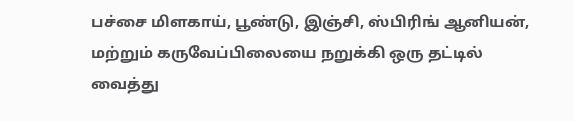பச்சை மிளகாய், பூண்டு, இஞ்சி, ஸ்பிரிங் ஆனியன், மற்றும் கருவேப்பிலையை நறுக்கி ஒரு தட்டில் வைத்து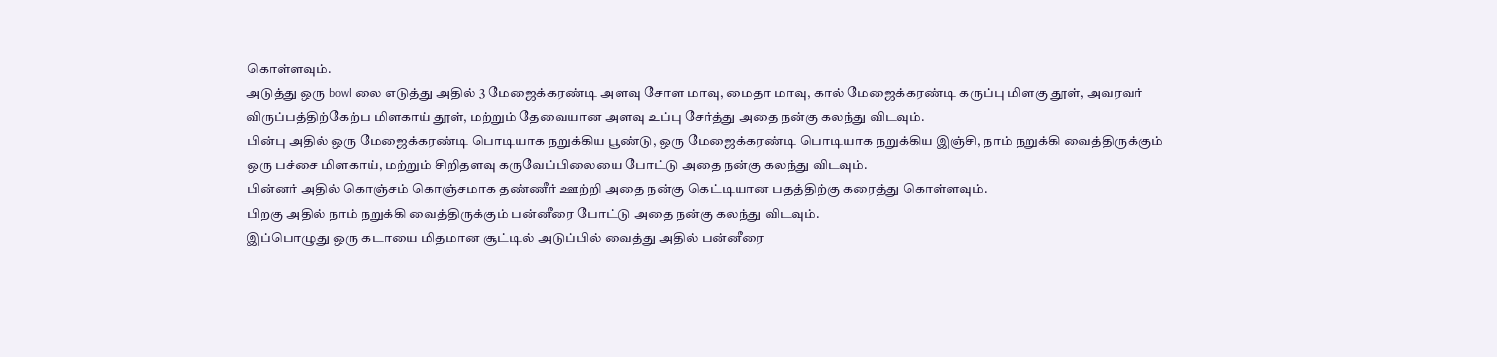கொள்ளவும்.
அடுத்து ஒரு bowl லை எடுத்து அதில் 3 மேஜைக்கரண்டி அளவு சோள மாவு, மைதா மாவு, கால் மேஜைக்கரண்டி கருப்பு மிளகு தூள், அவரவர் விருப்பத்திற்கேற்ப மிளகாய் தூள், மற்றும் தேவையான அளவு உப்பு சேர்த்து அதை நன்கு கலந்து விடவும்.
பின்பு அதில் ஒரு மேஜைக்கரண்டி பொடியாக நறுக்கிய பூண்டு, ஒரு மேஜைக்கரண்டி பொடியாக நறுக்கிய இஞ்சி, நாம் நறுக்கி வைத்திருக்கும் ஒரு பச்சை மிளகாய், மற்றும் சிறிதளவு கருவேப்பிலையை போட்டு அதை நன்கு கலந்து விடவும்.
பின்னர் அதில் கொஞ்சம் கொஞ்சமாக தண்ணீர் ஊற்றி அதை நன்கு கெட்டியான பதத்திற்கு கரைத்து கொள்ளவும்.
பிறகு அதில் நாம் நறுக்கி வைத்திருக்கும் பன்னீரை போட்டு அதை நன்கு கலந்து விடவும்.
இப்பொழுது ஒரு கடாயை மிதமான சூட்டில் அடுப்பில் வைத்து அதில் பன்னீரை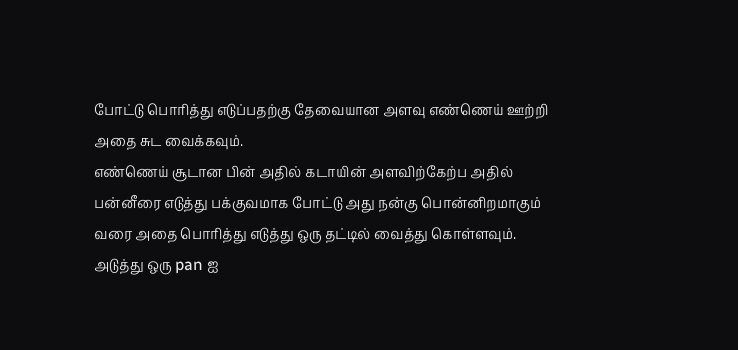போட்டு பொரித்து எடுப்பதற்கு தேவையான அளவு எண்ணெய் ஊற்றி அதை சுட வைக்கவும்.
எண்ணெய் சூடான பின் அதில் கடாயின் அளவிற்கேற்ப அதில் பன்னீரை எடுத்து பக்குவமாக போட்டு அது நன்கு பொன்னிறமாகும் வரை அதை பொரித்து எடுத்து ஒரு தட்டில் வைத்து கொள்ளவும்.
அடுத்து ஒரு pan ஐ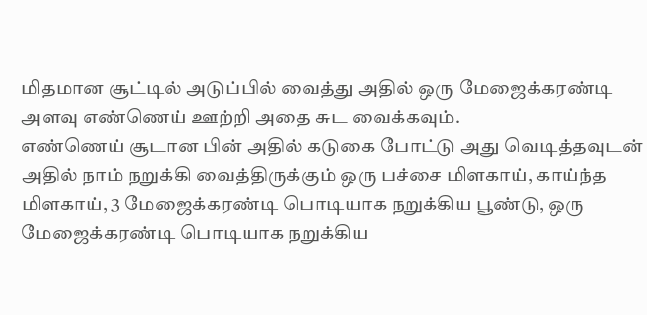மிதமான சூட்டில் அடுப்பில் வைத்து அதில் ஒரு மேஜைக்கரண்டி அளவு எண்ணெய் ஊற்றி அதை சுட வைக்கவும்.
எண்ணெய் சூடான பின் அதில் கடுகை போட்டு அது வெடித்தவுடன் அதில் நாம் நறுக்கி வைத்திருக்கும் ஒரு பச்சை மிளகாய், காய்ந்த மிளகாய், 3 மேஜைக்கரண்டி பொடியாக நறுக்கிய பூண்டு, ஒரு மேஜைக்கரண்டி பொடியாக நறுக்கிய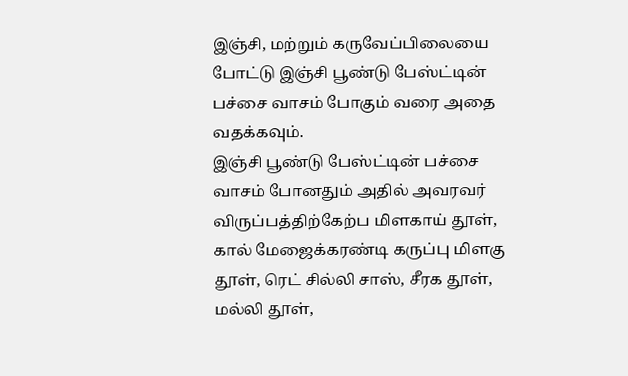இஞ்சி, மற்றும் கருவேப்பிலையை போட்டு இஞ்சி பூண்டு பேஸ்ட்டின் பச்சை வாசம் போகும் வரை அதை வதக்கவும்.
இஞ்சி பூண்டு பேஸ்ட்டின் பச்சை வாசம் போனதும் அதில் அவரவர் விருப்பத்திற்கேற்ப மிளகாய் தூள், கால் மேஜைக்கரண்டி கருப்பு மிளகு தூள், ரெட் சில்லி சாஸ், சீரக தூள், மல்லி தூள்,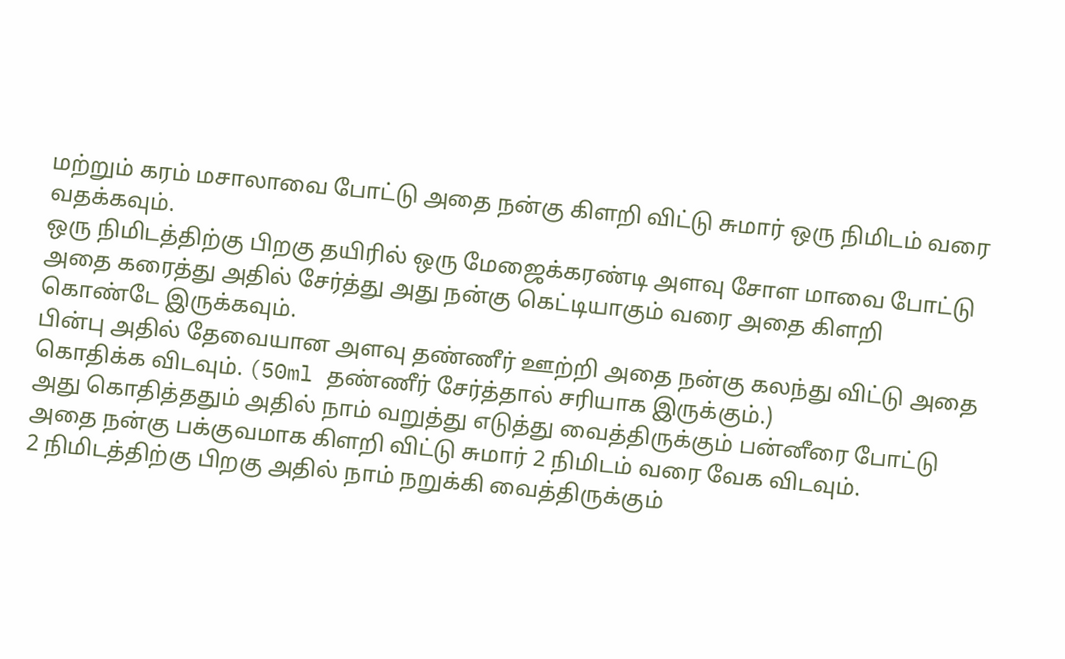மற்றும் கரம் மசாலாவை போட்டு அதை நன்கு கிளறி விட்டு சுமார் ஒரு நிமிடம் வரை வதக்கவும்.
ஒரு நிமிடத்திற்கு பிறகு தயிரில் ஒரு மேஜைக்கரண்டி அளவு சோள மாவை போட்டு அதை கரைத்து அதில் சேர்த்து அது நன்கு கெட்டியாகும் வரை அதை கிளறி கொண்டே இருக்கவும்.
பின்பு அதில் தேவையான அளவு தண்ணீர் ஊற்றி அதை நன்கு கலந்து விட்டு அதை கொதிக்க விடவும். (50ml தண்ணீர் சேர்த்தால் சரியாக இருக்கும்.)
அது கொதித்ததும் அதில் நாம் வறுத்து எடுத்து வைத்திருக்கும் பன்னீரை போட்டு அதை நன்கு பக்குவமாக கிளறி விட்டு சுமார் 2 நிமிடம் வரை வேக விடவும்.
2 நிமிடத்திற்கு பிறகு அதில் நாம் நறுக்கி வைத்திருக்கும்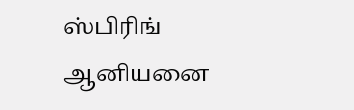ஸ்பிரிங் ஆனியனை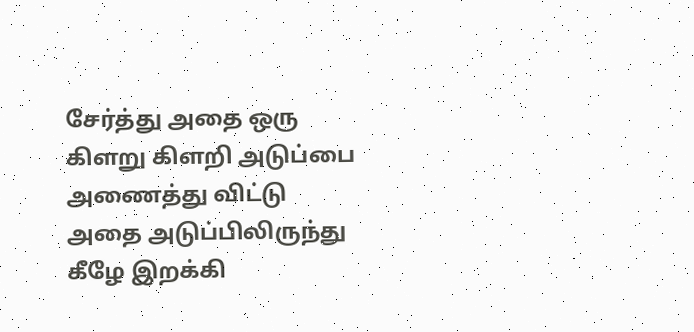சேர்த்து அதை ஒரு கிளறு கிளறி அடுப்பை அணைத்து விட்டு அதை அடுப்பிலிருந்து கீழே இறக்கி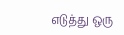எடுத்து ஒரு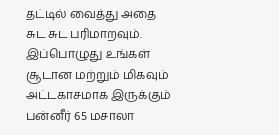தட்டில் வைத்து அதை சுட சுட பரிமாறவும்.
இப்பொழுது உங்கள் சூடான மற்றும் மிகவும் அட்டகாசமாக இருக்கும் பன்னீர் 65 மசாலா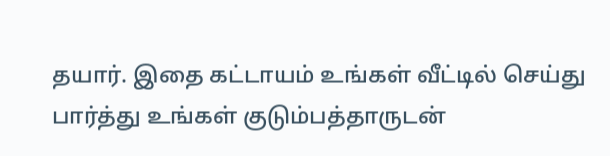தயார். இதை கட்டாயம் உங்கள் வீட்டில் செய்து பார்த்து உங்கள் குடும்பத்தாருடன்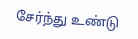சேர்ந்து உண்டு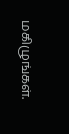மகிழுங்கள்.